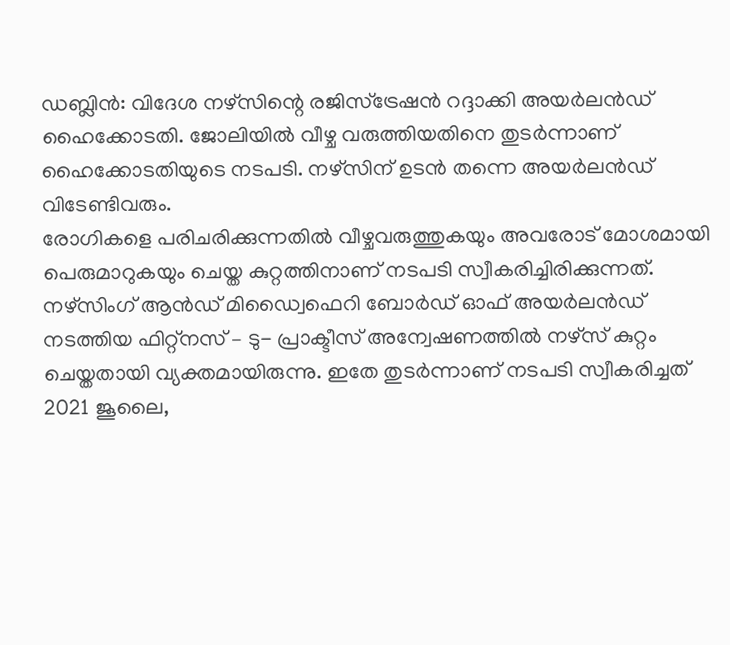ഡബ്ലിൻ: വിദേശ നഴ്സിന്റെ രജിസ്ട്രേഷൻ റദ്ദാക്കി അയർലൻഡ് ഹൈക്കോടതി. ജോലിയിൽ വീഴ്ച വരുത്തിയതിനെ തുടർന്നാണ് ഹൈക്കോടതിയുടെ നടപടി. നഴ്സിന് ഉടൻ തന്നെ അയർലൻഡ് വിടേണ്ടിവരും.
രോഗികളെ പരിചരിക്കുന്നതിൽ വീഴ്ചവരുത്തുകയും അവരോട് മോശമായി പെരുമാറുകയും ചെയ്ത കുറ്റത്തിനാണ് നടപടി സ്വീകരിച്ചിരിക്കുന്നത്. നഴ്സിംഗ് ആൻഡ് മിഡ്വൈഫെറി ബോർഡ് ഓഫ് അയർലൻഡ് നടത്തിയ ഫിറ്റ്നസ് – ടു- പ്രാക്ടീസ് അന്വേഷണത്തിൽ നഴ്സ് കുറ്റം ചെയ്തതായി വ്യക്തമായിരുന്നു. ഇതേ തുടർന്നാണ് നടപടി സ്വീകരിച്ചത്
2021 ജൂലൈ,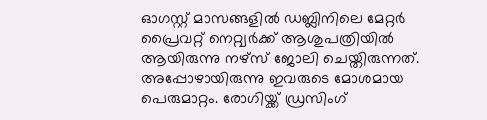ഓഗസ്റ്റ് മാസങ്ങളിൽ ഡബ്ലിനിലെ മേറ്റർ പ്രൈവറ്റ് നെറ്റ്വർക്ക് ആശുപത്രിയിൽ ആയിരുന്നു നഴ്സ് ജോലി ചെയ്തിരുന്നത്. അപ്പോഴായിരുന്നു ഇവരുടെ മോശമായ പെരുമാറ്റം. രോഗിയ്ക്ക് ഡ്രസിംഗ്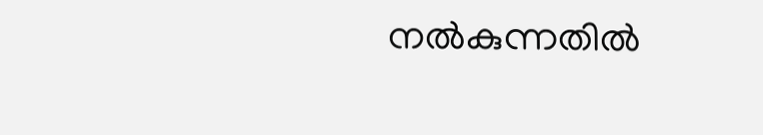നൽകുന്നതിൽ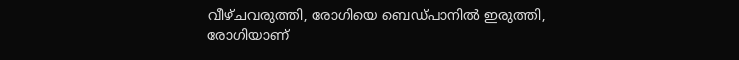വീഴ്ചവരുത്തി, രോഗിയെ ബെഡ്പാനിൽ ഇരുത്തി, രോഗിയാണ്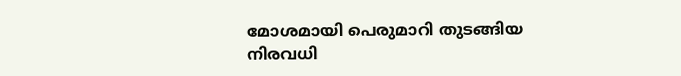മോശമായി പെരുമാറി തുടങ്ങിയ നിരവധി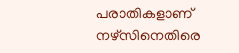പരാതികളാണ് നഴ്സിനെതിരെ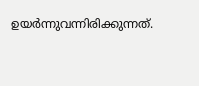ഉയർന്നുവന്നിരിക്കുന്നത്.